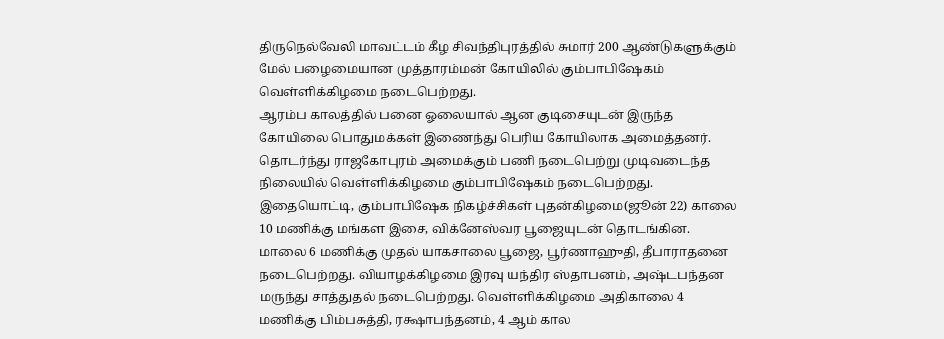திருநெல்வேலி மாவட்டம் கீழ சிவந்திபுரத்தில் சுமார் 200 ஆண்டுகளுக்கும் மேல் பழைமையான முத்தாரம்மன் கோயிலில் கும்பாபிஷேகம் வெள்ளிக்கிழமை நடைபெற்றது.
ஆரம்ப காலத்தில் பனை ஓலையால் ஆன குடிசையுடன் இருந்த கோயிலை பொதுமக்கள் இணைந்து பெரிய கோயிலாக அமைத்தனர். தொடர்ந்து ராஜகோபுரம் அமைக்கும் பணி நடைபெற்று முடிவடைந்த நிலையில் வெள்ளிக்கிழமை கும்பாபிஷேகம் நடைபெற்றது.
இதையொட்டி, கும்பாபிஷேக நிகழ்ச்சிகள் புதன்கிழமை(ஜூன் 22) காலை 10 மணிக்கு மங்கள இசை, விக்னேஸ்வர பூஜையுடன் தொடங்கின. மாலை 6 மணிக்கு முதல் யாகசாலை பூஜை, பூர்ணாஹுதி, தீபாராதனை நடைபெற்றது. வியாழக்கிழமை இரவு யந்திர ஸ்தாபனம், அஷ்டபந்தன மருந்து சாத்துதல் நடைபெற்றது. வெள்ளிக்கிழமை அதிகாலை 4 மணிக்கு பிம்பசுத்தி, ரக்ஷாபந்தனம், 4 ஆம் கால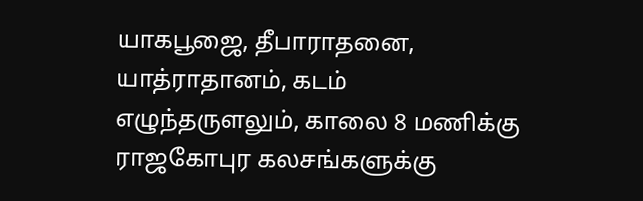யாகபூஜை, தீபாராதனை, யாத்ராதானம், கடம் எழுந்தருளலும், காலை 8 மணிக்கு ராஜகோபுர கலசங்களுக்கு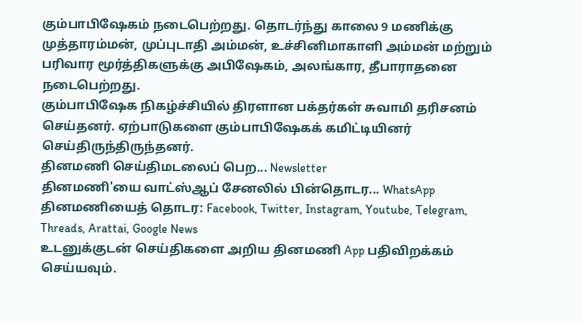கும்பாபிஷேகம் நடைபெற்றது. தொடர்ந்து காலை 9 மணிக்கு முத்தாரம்மன், முப்புடாதி அம்மன், உச்சினிமாகாளி அம்மன் மற்றும் பரிவார மூர்த்திகளுக்கு அபிஷேகம், அலங்கார, தீபாராதனை நடைபெற்றது.
கும்பாபிஷேக நிகழ்ச்சியில் திரளான பக்தர்கள் சுவாமி தரிசனம் செய்தனர். ஏற்பாடுகளை கும்பாபிஷேகக் கமிட்டியினர் செய்திருந்திருந்தனர்.
தினமணி செய்திமடலைப் பெற... Newsletter
தினமணி'யை வாட்ஸ்ஆப் சேனலில் பின்தொடர... WhatsApp
தினமணியைத் தொடர: Facebook, Twitter, Instagram, Youtube, Telegram, Threads, Arattai, Google News
உடனுக்குடன் செய்திகளை அறிய தினமணி App பதிவிறக்கம் செய்யவும்.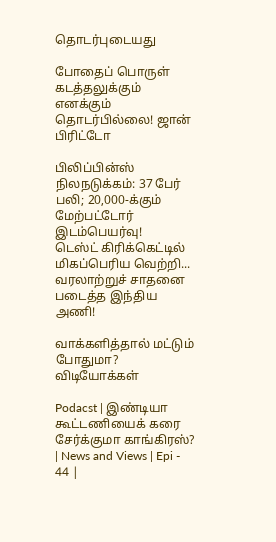தொடர்புடையது

போதைப் பொருள் கடத்தலுக்கும் எனக்கும் தொடர்பில்லை! ஜான் பிரிட்டோ

பிலிப்பின்ஸ் நிலநடுக்கம்: 37 பேர் பலி; 20,000-க்கும் மேற்பட்டோர் இடம்பெயர்வு!
டெஸ்ட் கிரிக்கெட்டில் மிகப்பெரிய வெற்றி... வரலாற்றுச் சாதனை படைத்த இந்திய அணி!

வாக்களித்தால் மட்டும் போதுமா?
விடியோக்கள்

Podacst | இண்டியா கூட்டணியைக் கரை சேர்க்குமா காங்கிரஸ்? | News and Views | Epi - 44 |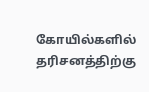கோயில்களில் தரிசனத்திற்கு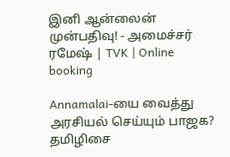இனி ஆன்லைன் முன்பதிவு! - அமைச்சர் ரமேஷ் | TVK | Online booking

Annamalai-யை வைத்து அரசியல் செய்யும் பாஜக? தமிழிசை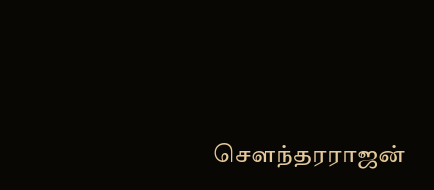சௌந்தரராஜன்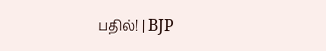பதில்! | BJP